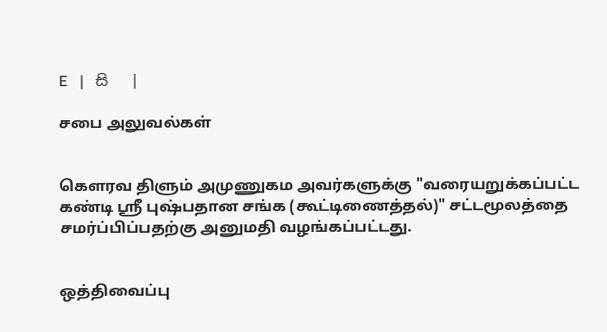E   |   සි   |

சபை அலுவல்கள்


கெளரவ திளும் அமுணுகம அவர்களுக்கு "வரையறுக்கப்பட்ட கண்டி ஸ்ரீ புஷ்பதான சங்க (கூட்டிணைத்தல்)" சட்டமூலத்தை சமர்ப்பிப்பதற்கு அனுமதி வழங்கப்பட்டது.


ஒத்திவைப்பு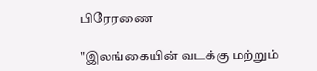பிரேரணை

"இலங்கையின் வடக்கு மற்றும்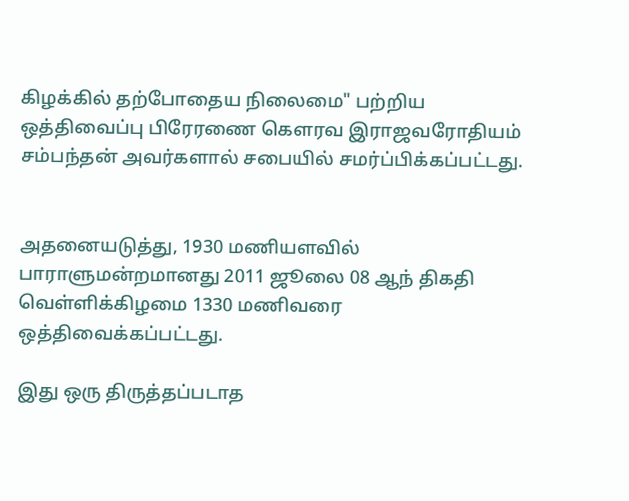கிழக்கில் தற்போதைய நிலைமை" பற்றிய ஒத்திவைப்பு பிரேரணை கௌரவ இராஜவரோதியம் சம்பந்தன் அவர்களால் சபையில் சமர்ப்பிக்கப்பட்டது.


அதனையடுத்து, 1930 மணியளவில் பாராளுமன்றமானது 2011 ஜூலை 08 ஆந் திகதி வெள்ளிக்கிழமை 1330 மணிவரை ஒத்திவைக்கப்பட்டது.

இது ஒரு திருத்தப்படாத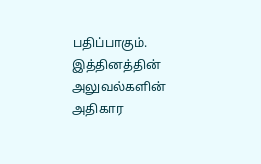பதிப்பாகும். இத்தினத்தின் அலுவல்களின் அதிகார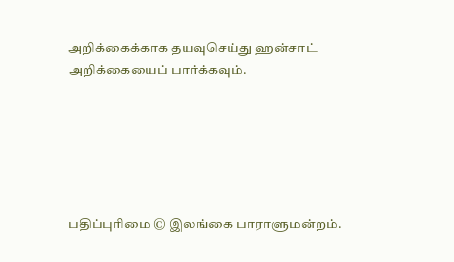அறிக்கைக்காக தயவுசெய்து ஹன்சாட் அறிக்கையைப் பார்க்கவும்.






பதிப்புரிமை © இலங்கை பாராளுமன்றம்.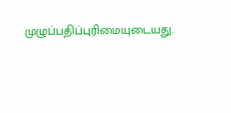முழுப்பதிப்புரிமையுடையது.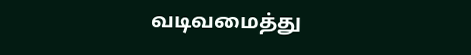வடிவமைத்து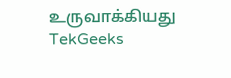உருவாக்கியது  TekGeeks